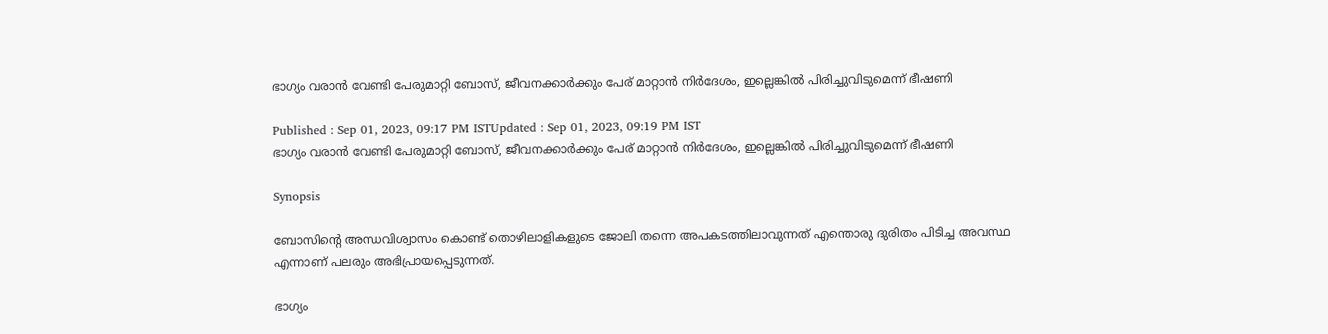ഭാഗ്യം വരാൻ വേണ്ടി പേരുമാറ്റി ബോസ്, ജീവനക്കാർക്കും പേര് മാറ്റാൻ നിർദേശം, ഇല്ലെങ്കിൽ പിരിച്ചുവിടുമെന്ന് ഭീഷണി

Published : Sep 01, 2023, 09:17 PM ISTUpdated : Sep 01, 2023, 09:19 PM IST
ഭാഗ്യം വരാൻ വേണ്ടി പേരുമാറ്റി ബോസ്, ജീവനക്കാർക്കും പേര് മാറ്റാൻ നിർദേശം, ഇല്ലെങ്കിൽ പിരിച്ചുവിടുമെന്ന് ഭീഷണി

Synopsis

ബോസിന്റെ അന്ധവിശ്വാസം കൊണ്ട് തൊഴിലാളികളുടെ ജോലി തന്നെ അപകടത്തിലാവുന്നത് എന്തൊരു ദുരിതം പിടിച്ച അവസ്ഥ എന്നാണ് പലരും അഭിപ്രായപ്പെടുന്നത്.

ഭാഗ്യം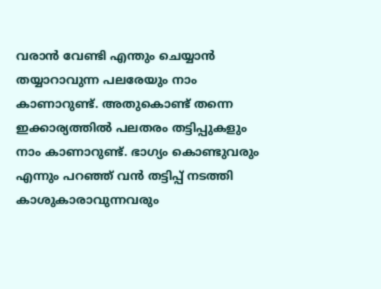വരാൻ വേണ്ടി എന്തും ചെയ്യാൻ തയ്യാറാവുന്ന പലരേയും നാം കാണാറുണ്ട്. അതുകൊണ്ട് തന്നെ ഇക്കാര്യത്തിൽ പലതരം തട്ടിപ്പുകളും നാം കാണാറുണ്ട്. ഭാഗ്യം കൊണ്ടുവരും എന്നും പറഞ്ഞ് വൻ തട്ടിപ്പ് നടത്തി കാശുകാരാവുന്നവരും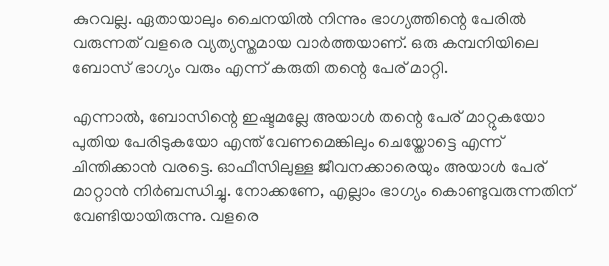കുറവല്ല. ഏതായാലും ചൈനയിൽ നിന്നും ഭാഗ്യത്തിന്റെ പേരിൽ വരുന്നത് വളരെ വ്യത്യസ്തമായ വാർത്തയാണ്. ഒരു കമ്പനിയിലെ ബോസ് ഭാഗ്യം വരും എന്ന് കരുതി തന്റെ പേര് മാറ്റി.

എന്നാൽ, ബോസിന്റെ ഇഷ്ടമല്ലേ അയാൾ തന്റെ പേര് മാറ്റുകയോ പുതിയ പേരിടുകയോ എന്ത് വേണമെങ്കിലും ചെയ്തോട്ടെ എന്ന് ചിന്തിക്കാൻ വരട്ടെ. ഓഫീസിലുള്ള ജീവനക്കാരെയും അയാൾ പേര് മാറ്റാൻ നിർബന്ധിച്ചു. നോക്കണേ, എല്ലാം ഭാഗ്യം കൊണ്ടുവരുന്നതിന് വേണ്ടിയായിരുന്നു. വളരെ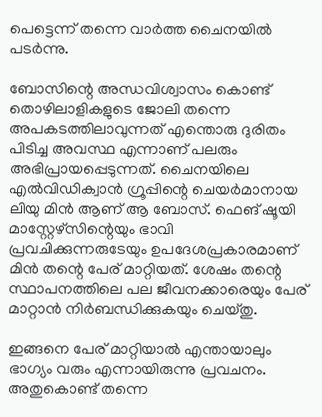പെട്ടെന്ന് തന്നെ വാർത്ത ചൈനയിൽ പടർന്നു.

ബോസിന്റെ അന്ധവിശ്വാസം കൊണ്ട് തൊഴിലാളികളുടെ ജോലി തന്നെ അപകടത്തിലാവുന്നത് എന്തൊരു ദുരിതം പിടിച്ച അവസ്ഥ എന്നാണ് പലരും അഭിപ്രായപ്പെടുന്നത്. ചൈനയിലെ എൽവിഡിക്വാൻ ഗ്രൂപ്പിന്റെ ചെയർമാനായ ലിയു മിൻ ആണ് ആ ബോസ്. ഫെങ് ഷൂയി മാസ്റ്റേഴ്സിന്റെയും ഭാവി പ്രവചിക്കുന്നരുടേയും ഉപദേശപ്രകാരമാണ് മിൻ തന്റെ പേര് മാറ്റിയത്. ശേഷം തന്റെ സ്ഥാപനത്തിലെ പല ജീവനക്കാരെയും പേര് മാറ്റാൻ നിർബന്ധിക്കുകയും ചെയ്തു.

ഇങ്ങനെ പേര് മാറ്റിയാൽ എന്തായാലും ഭാഗ്യം വരും എന്നായിരുന്നു പ്രവചനം. അതുകൊണ്ട് തന്നെ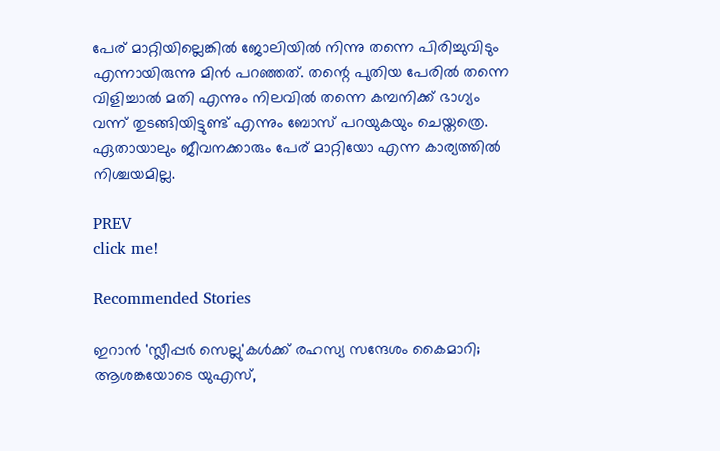പേര് മാറ്റിയില്ലെങ്കിൽ ജോലിയിൽ നിന്നു തന്നെ പിരിച്ചുവിടും എന്നായിരുന്നു മിൻ പറഞ്ഞത്. തന്റെ പുതിയ പേരിൽ തന്നെ വിളിച്ചാൽ മതി എന്നും നിലവിൽ തന്നെ കമ്പനിക്ക് ഭാഗ്യം വന്ന് തുടങ്ങിയിട്ടുണ്ട് എന്നും ബോസ് പറയുകയും ചെയ്തത്രെ. ഏതായാലും ജീവനക്കാരും പേര് മാറ്റിയോ എന്ന കാര്യത്തിൽ നിശ്ചയമില്ല.

PREV
click me!

Recommended Stories

ഇറാൻ 'സ്ലീപ്പർ സെല്ലു'കൾക്ക് രഹസ്യ സന്ദേശം കൈമാറി; ആശങ്കയോടെ യുഎസ്,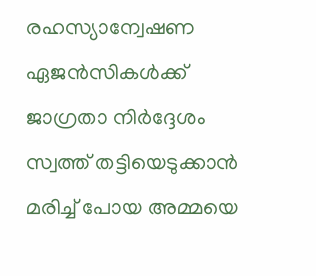രഹസ്യാന്വേഷണ ഏജൻസികൾക്ക് ജാഗ്രതാ നിർദ്ദേശം
സ്വത്ത് തട്ടിയെടുക്കാൻ മരിച്ച് പോയ അമ്മയെ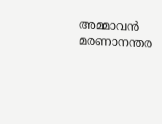അമ്മാവൻ മരണാനന്തര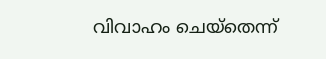വിവാഹം ചെയ്തെന്ന്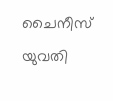ചൈനീസ് യുവതി